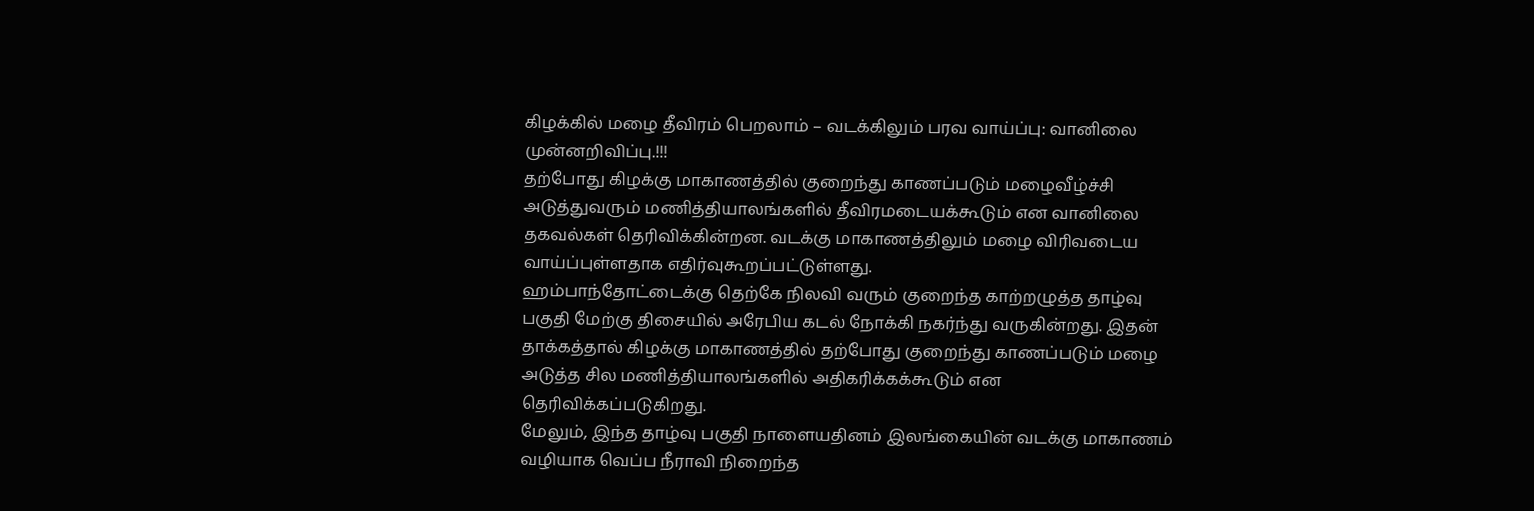கிழக்கில் மழை தீவிரம் பெறலாம் – வடக்கிலும் பரவ வாய்ப்பு: வானிலை முன்னறிவிப்பு.!!!
தற்போது கிழக்கு மாகாணத்தில் குறைந்து காணப்படும் மழைவீழ்ச்சி அடுத்துவரும் மணித்தியாலங்களில் தீவிரமடையக்கூடும் என வானிலை தகவல்கள் தெரிவிக்கின்றன. வடக்கு மாகாணத்திலும் மழை விரிவடைய வாய்ப்புள்ளதாக எதிர்வுகூறப்பட்டுள்ளது.
ஹம்பாந்தோட்டைக்கு தெற்கே நிலவி வரும் குறைந்த காற்றழுத்த தாழ்வு பகுதி மேற்கு திசையில் அரேபிய கடல் நோக்கி நகர்ந்து வருகின்றது. இதன் தாக்கத்தால் கிழக்கு மாகாணத்தில் தற்போது குறைந்து காணப்படும் மழை அடுத்த சில மணித்தியாலங்களில் அதிகரிக்கக்கூடும் என தெரிவிக்கப்படுகிறது.
மேலும், இந்த தாழ்வு பகுதி நாளையதினம் இலங்கையின் வடக்கு மாகாணம் வழியாக வெப்ப நீராவி நிறைந்த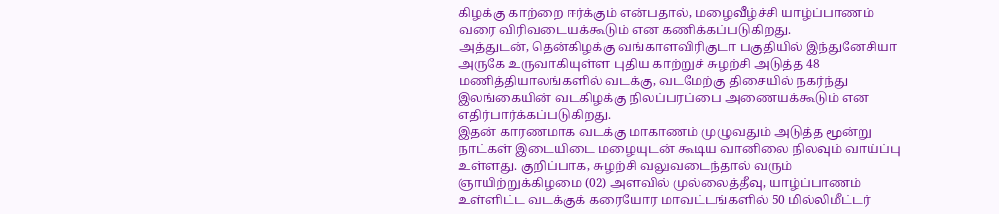கிழக்கு காற்றை ஈர்க்கும் என்பதால், மழைவீழ்ச்சி யாழ்ப்பாணம் வரை விரிவடையக்கூடும் என கணிக்கப்படுகிறது.
அத்துடன், தென்கிழக்கு வங்காளவிரிகுடா பகுதியில் இந்துனேசியா அருகே உருவாகியுள்ள புதிய காற்றுச் சுழற்சி அடுத்த 48 மணித்தியாலங்களில் வடக்கு, வடமேற்கு திசையில் நகர்ந்து இலங்கையின் வடகிழக்கு நிலப்பரப்பை அணையக்கூடும் என எதிர்பார்க்கப்படுகிறது.
இதன் காரணமாக வடக்கு மாகாணம் முழுவதும் அடுத்த மூன்று நாட்கள் இடையிடை மழையுடன் கூடிய வானிலை நிலவும் வாய்ப்பு உள்ளது. குறிப்பாக, சுழற்சி வலுவடைந்தால் வரும் ஞாயிற்றுக்கிழமை (02) அளவில் முல்லைத்தீவு, யாழ்ப்பாணம் உள்ளிட்ட வடக்குக் கரையோர மாவட்டங்களில் 50 மில்லிமீட்டர்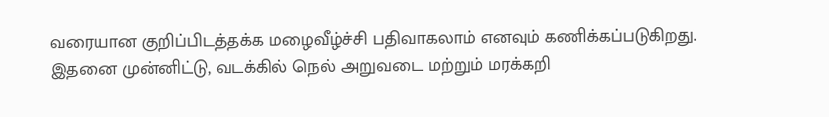வரையான குறிப்பிடத்தக்க மழைவீழ்ச்சி பதிவாகலாம் எனவும் கணிக்கப்படுகிறது.
இதனை முன்னிட்டு, வடக்கில் நெல் அறுவடை மற்றும் மரக்கறி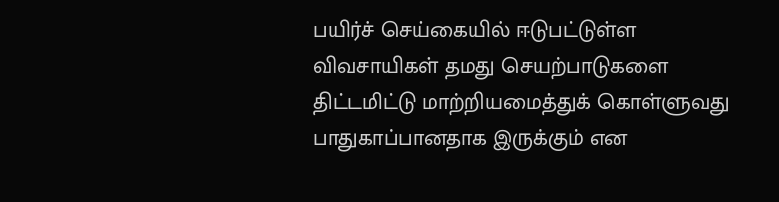பயிர்ச் செய்கையில் ஈடுபட்டுள்ள விவசாயிகள் தமது செயற்பாடுகளை திட்டமிட்டு மாற்றியமைத்துக் கொள்ளுவது பாதுகாப்பானதாக இருக்கும் என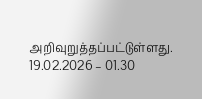அறிவுறுத்தப்பட்டுள்ளது.
19.02.2026 – 01.30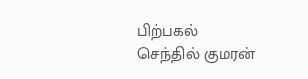பிற்பகல்
செந்தில் குமரன்